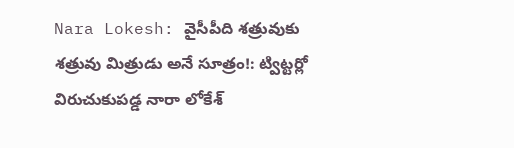Nara Lokesh: వైసీపీది శత్రువుకు శత్రువు మిత్రుడు అనే సూత్రం!: ట్విట్టర్లో విరుచుకుపడ్డ నారా లోకేశ్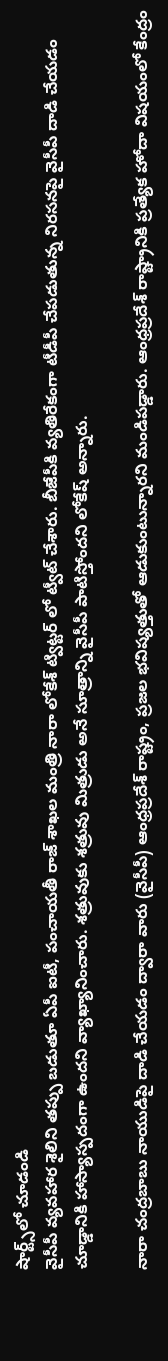షార్ట్స్‌లో చూడండి
వైసీపీ వ్యవహార శైలిని తప్పు బడుతూ ఏపీ ఐటీ, పంచాయతీ రాజ్ శాఖల మంత్రి నారా లోకేశ్ ట్విట్టర్ లో ట్వీట్ చేశారు. బీజేపీకి వ్యతిరేకంగా టీడీపీ చేపడుతున్న నిరసనపై వైసీపీ దాడి చేయడం చూడ్డానికి హాస్యాస్పదంగా ఉందని వ్యాఖ్యానించారు. శత్రువుకు శత్రువు మిత్రుడు అనే సూత్రాన్ని వైసీపీ పాటిస్తోందని లోకేష్ అన్నారు.

నారా చంద్రబాబు నాయుడిపై దాడి చేయడం ద్వారా వారు (వైసీపీ) ఆంధ్రప్రదేశ్ రాష్ట్రం, ప్రజల భవిష్యత్తుతో ఆడుకుంటున్నారని మండిపడ్డారు. ఆంధ్రప్రదేశ్ రాష్ట్రానికి ప్రత్యేక హోదా విషయంలో కేంద్రం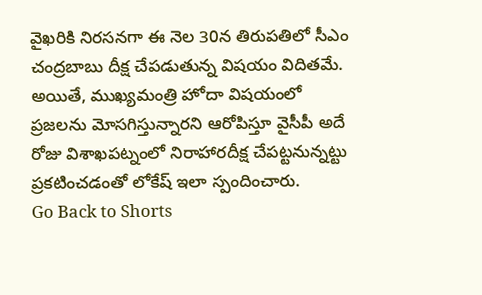వైఖరికి నిరసనగా ఈ నెల 30న తిరుపతిలో సీఎం చంద్రబాబు దీక్ష చేపడుతున్న విషయం విదితమే. అయితే, ముఖ్యమంత్రి హోదా విషయంలో ప్రజలను మోసగిస్తున్నారని ఆరోపిస్తూ వైసీపీ అదే రోజు విశాఖపట్నంలో నిరాహారదీక్ష చేపట్టనున్నట్టు  ప్రకటించడంతో లోకేష్ ఇలా స్పందించారు.
Go Back to Shorts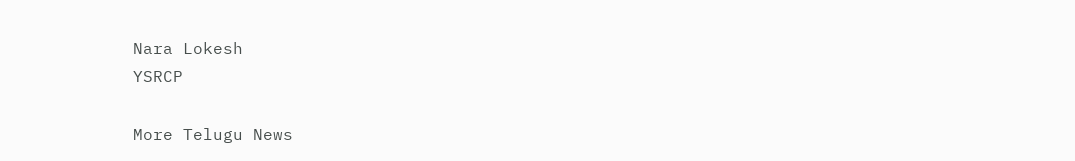Nara Lokesh
YSRCP

More Telugu News